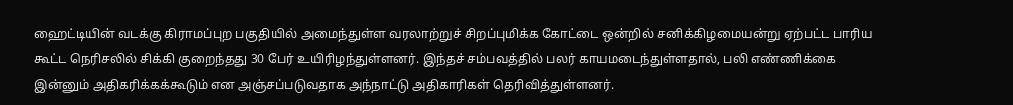ஹைட்டியின் வடக்கு கிராமப்புற பகுதியில் அமைந்துள்ள வரலாற்றுச் சிறப்புமிக்க கோட்டை ஒன்றில் சனிக்கிழமையன்று ஏற்பட்ட பாரிய கூட்ட நெரிசலில் சிக்கி குறைந்தது 30 பேர் உயிரிழந்துள்ளனர். இந்தச் சம்பவத்தில் பலர் காயமடைந்துள்ளதால், பலி எண்ணிக்கை இன்னும் அதிகரிக்கக்கூடும் என அஞ்சப்படுவதாக அந்நாட்டு அதிகாரிகள் தெரிவித்துள்ளனர்.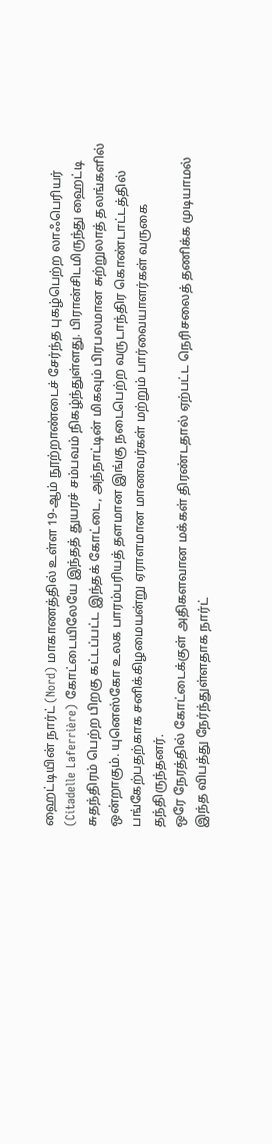ஹைட்டியின் நார்ட் (Nord) மாகாணத்தில் உள்ள 19-ஆம் நூற்றாண்டைச் சேர்ந்த புகழ்பெற்ற லாஃபெரியர் (Citadelle Laferrière) கோட்டையிலேயே இந்தத் துயரச் சம்பவம் நிகழ்ந்துள்ளது. பிரான்சிடமிருந்து ஹைட்டி சுதந்திரம் பெற்ற பிறகு கட்டப்பட்ட இந்தக் கோட்டை, அந்நாட்டின் மிகவும் பிரபலமான சுற்றுலாத் தலங்களில் ஒன்றாகும். யுனெஸ்கோ உலக பாரம்பரியத் தளமான இங்கு நடைபெற்ற வருடாந்திர கொண்டாட்டத்தில் பங்கேற்பதற்காக சனிக்கிழமையன்று ஏராளமான மாணவர்கள் மற்றும் பார்வையாளர்கள் வருகை தந்திருந்தனர்.
ஒரே நேரத்தில் கோட்டைக்குள் அதிகளவான மக்கள் திரண்டதால் ஏற்பட்ட நெரிசலைத் தணிக்க முடியாமல் இந்த விபத்து நேர்ந்துள்ளதாக நார்ட்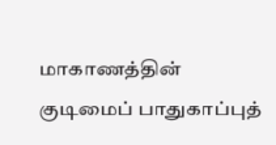மாகாணத்தின் குடிமைப் பாதுகாப்புத்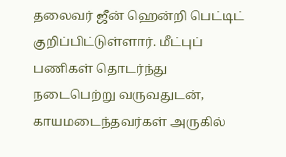தலைவர் ஜீன் ஹென்றி பெட்டிட் குறிப்பிட்டுள்ளார். மீட்புப் பணிகள் தொடர்ந்து நடைபெற்று வருவதுடன், காயமடைந்தவர்கள் அருகில்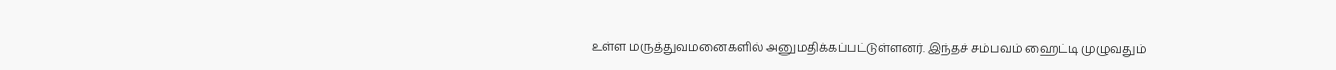உள்ள மருத்துவமனைகளில் அனுமதிக்கப்பட்டுள்ளனர். இந்தச் சம்பவம் ஹைட்டி முழுவதும்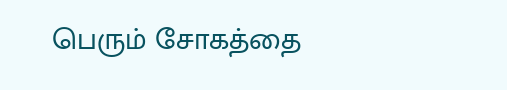பெரும் சோகத்தை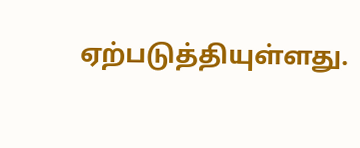ஏற்படுத்தியுள்ளது.